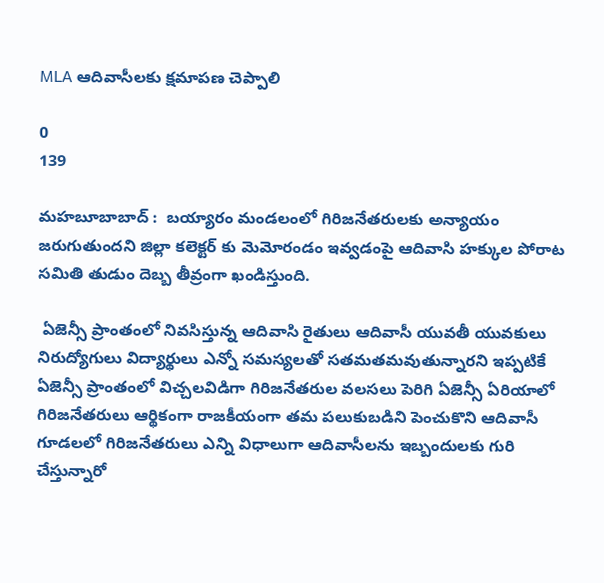MLA ఆదివాసీలకు క్షమాపణ చెప్పాలి

0
139

మహబూబాబాద్ :  బయ్యారం మండలంలో గిరిజనేతరులకు అన్యాయం జరుగుతుందని జిల్లా కలెక్టర్ కు మెమోరండం ఇవ్వడంపై ఆదివాసి హక్కుల పోరాట సమితి తుడుం దెబ్బ తీవ్రంగా ఖండిస్తుంది.

 ఏజెన్సీ ప్రాంతంలో నివసిస్తున్న ఆదివాసి రైతులు ఆదివాసీ యువతీ యువకులు నిరుద్యోగులు విద్యార్థులు ఎన్నో సమస్యలతో సతమతమవుతున్నారని ఇప్పటికే ఏజెన్సీ ప్రాంతంలో విచ్చలవిడిగా గిరిజనేతరుల వలసలు పెరిగి ఏజెన్సీ ఏరియాలో గిరిజనేతరులు ఆర్థికంగా రాజకీయంగా తమ పలుకుబడిని పెంచుకొని ఆదివాసీ గూడలలో గిరిజనేతరులు ఎన్ని విధాలుగా ఆదివాసీలను ఇబ్బందులకు గురి చేస్తున్నారో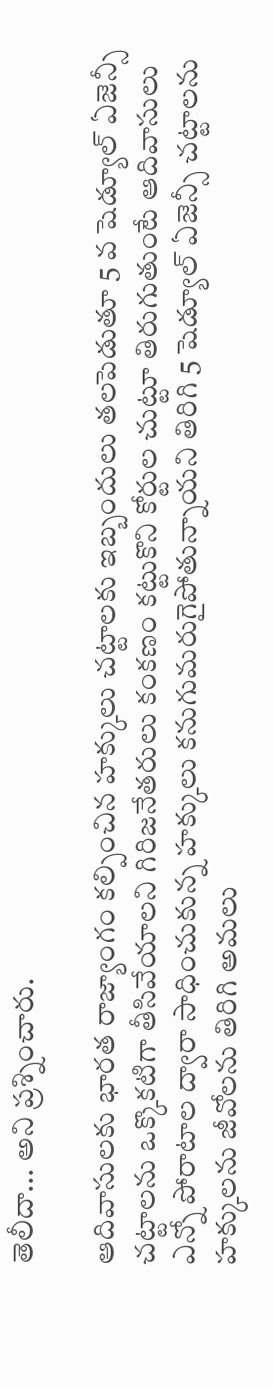తెలీదా... అని ప్రశ్నించారు.

ఆదివాసులకు భారత రాజ్యాంగం కల్పించిన హక్కులు చట్టాలకు ఇబ్బందులు తలపెడుతూ 5 వ షెడ్యూల్ ఏజెన్సీ చట్టాలను ఒక్కొకటిగా తీసివేయాలని గిరిజనేతరులు కంకణం కట్టుకొని కోర్టుల చుట్టూ తిరుగుతుంటే ఆదివాసులు ఎన్నో పోరాటాల ద్వారా సాధించుకున్న హక్కులు కనుగుమరుగైపోతున్నాయని తిరిగి 5 షెడ్యూల్ ఏజెన్సీ చట్టాలను హక్కులను జీవోలను తిరిగి అమలు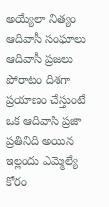అయ్యేలా నిత్యం ఆదివాసీ సంఘాలు ఆదివాసీ ప్రజలు పోరాటం దిశగా ప్రయాణం చేస్తుంటే ఒక ఆదివాసి ప్రజా ప్రతినిది అయిన ఇల్లందు ఎమ్మెల్యే కోరం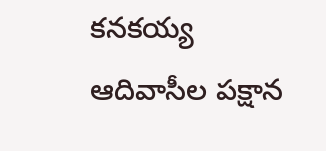కనకయ్య ఆదివాసీల పక్షాన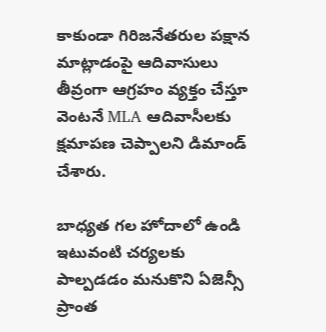కాకుండా గిరిజనేతరుల పక్షాన మాట్లాడంపై ఆదివాసులు తీవ్రంగా ఆగ్రహం వ్యక్తం చేస్తూ వెంటనే MLA ఆదివాసీలకు క్షమాపణ చెప్పాలని డిమాండ్ చేశారు.

బాధ్యత గల హోదాలో ఉండి ఇటువంటి చర్యలకు పాల్పడడం మనుకొని ఏజెన్సీ ప్రాంత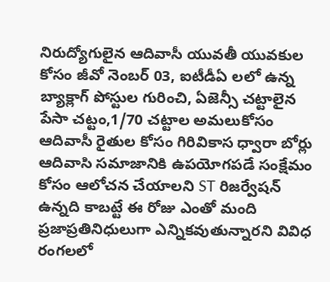నిరుద్యోగులైన ఆదివాసీ యువతీ యువకుల కోసం జీవో నెంబర్ 03, ఐటీడీఏ లలో ఉన్న బ్యాక్లాగ్ పోస్టుల గురించి, ఏజెన్సీ చట్టాలైన పేసా చట్టం,1/70 చట్టాల అమలుకోసం ఆదివాసీ రైతుల కోసం గిరివికాస ధ్వారా బోర్లు ఆదివాసి సమాజానికి ఉపయోగపడే సంక్షేమం కోసం ఆలోచన చేయాలని ST రిజర్వేషన్ ఉన్నది కాబట్టే ఈ రోజు ఎంతో మంది ప్రజాప్రతినిధులుగా ఎన్నికవుతున్నారని వివిధ రంగలలో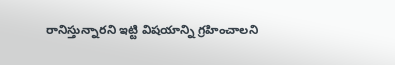రానిస్తున్నారని ఇట్టి విషయాన్ని గ్రహించాలని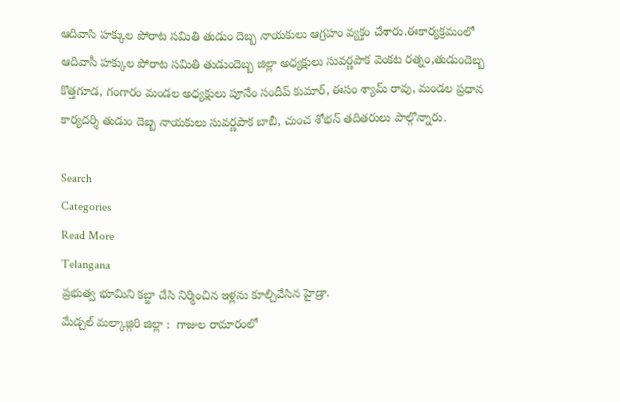ఆదివాసి హక్కుల పోరాట సమితి తుడుం దెబ్బ నాయకులు ఆగ్రహం వ్యక్తం చేశారు.ఈకార్యక్రమంలో ఆదివాసీ హక్కుల పోరాట సమితి తుడుందెబ్బ జిల్లా అధ్యక్షులు సువర్ణపాక వెంకట రత్నం,తుడుందెబ్బ కొత్తగూడ, గంగారం మండల అధ్యక్షులు పూనేం సందీప్ కుమార్, ఈసం శ్యామ్ రావు, మండల ప్రధాన కార్యదర్శి తుడుం దెబ్బ నాయకులు సువర్ణపాక బాబీ, చుంచ శోభన్ తదితరులు పాల్గొన్నారు.

Search
Categories
Read More
Telangana
ప్రభుత్వ భూమిని కబ్జా చేసి నిర్మించిన ఇళ్లను కూల్చివేసిన హైడ్రా.
మేడ్చల్ మల్కాజ్గిరి జిల్లా :  గాజుల రామారంలో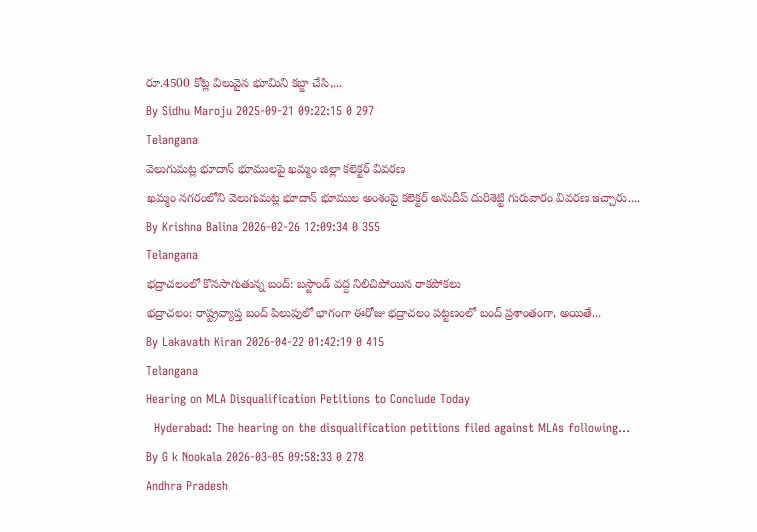రూ.4500 కోట్ల విలువైన భూమిని కబ్జా చేసి,...
By Sidhu Maroju 2025-09-21 09:22:15 0 297
Telangana
వెలుగుమట్ల భూదాన్ భూములపై ఖమ్మం జిల్లా కలెక్టర్ వివరణ
ఖమ్మం నగరంలోని వెలుగుమట్ల భూదాన్ భూముల అంశంపై కలెక్టర్ అనుదీప్ దురిశెట్టి గురువారం వివరణ ఇచ్చారు....
By Krishna Balina 2026-02-26 12:09:34 0 355
Telangana
భద్రాచలంలో కొనసాగుతున్న బంద్: బస్టాండ్ వద్ద నిలిచిపోయిన రాకపోకలు
భద్రాచలం: రాష్ట్రవ్యాప్త బంద్ పిలుపులో భాగంగా ఈరోజు భద్రాచలం పట్టణంలో బంద్ ప్రశాంతంగా, అయితే...
By Lakavath Kiran 2026-04-22 01:42:19 0 415
Telangana
Hearing on MLA Disqualification Petitions to Conclude Today
  Hyderabad: The hearing on the disqualification petitions filed against MLAs following...
By G k Nookala 2026-03-05 09:58:33 0 278
Andhra Pradesh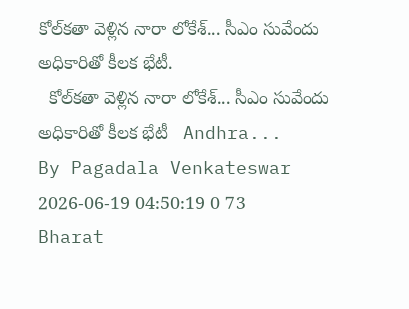కోల్‌కతా వెళ్లిన నారా లోకేశ్... సీఎం సువేందు అధికారితో కీలక భేటీ.
  కోల్‌కతా వెళ్లిన నారా లోకేశ్... సీఎం సువేందు అధికారితో కీలక భేటీ   Andhra...
By Pagadala Venkateswar 2026-06-19 04:50:19 0 73
Bharat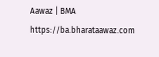Aawaz | BMA https://ba.bharataawaz.com